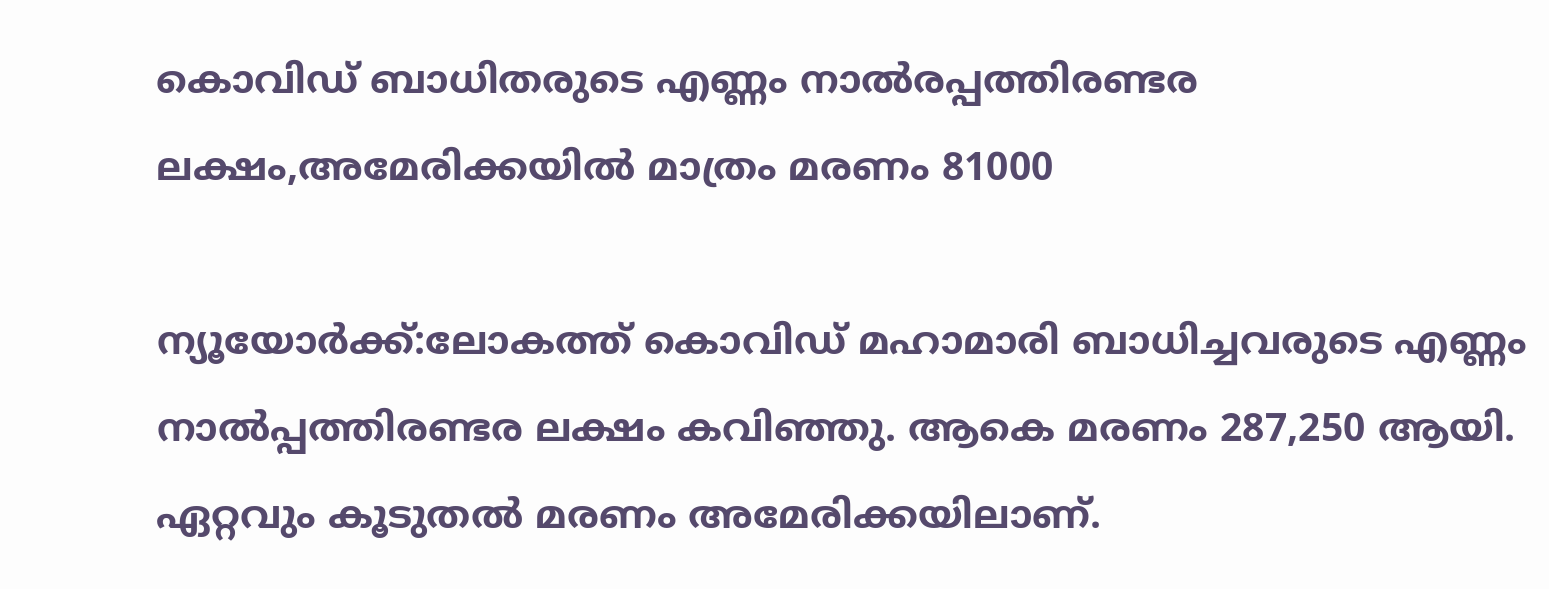കൊവിഡ് ബാധിതരുടെ എണ്ണം നാല്‍രപ്പത്തിരണ്ടര ലക്ഷം,അമേരിക്കയില്‍ മാത്രം മരണം 81000

ന്യൂയോര്‍ക്ക്:ലോകത്ത് കൊവിഡ് മഹാമാരി ബാധിച്ചവരുടെ എണ്ണം നാല്‍പ്പത്തിരണ്ടര ലക്ഷം കവിഞ്ഞു. ആകെ മരണം 287,250 ആയി. ഏറ്റവും കൂടുതല്‍ മരണം അമേരിക്കയിലാണ്.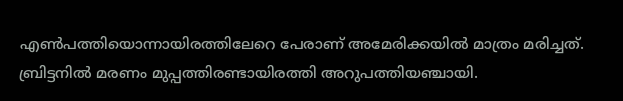എണ്‍പത്തിയൊന്നായിരത്തിലേറെ പേരാണ് അമേരിക്കയില്‍ മാത്രം മരിച്ചത്. ബ്രിട്ടനില്‍ മരണം മുപ്പത്തിരണ്ടായിരത്തി അറുപത്തിയഞ്ചായി.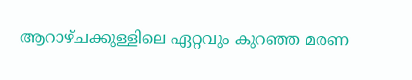ആറാഴ്ചക്കുള്ളിലെ ഏറ്റവും കുറഞ്ഞ മരണ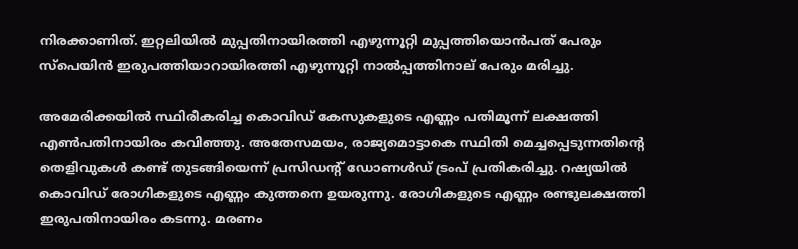നിരക്കാണിത്. ഇറ്റലിയില്‍ മുപ്പതിനായിരത്തി എഴുന്നൂറ്റി മുപ്പത്തിയൊന്‍പത് പേരും സ്‌പെയിന്‍ ഇരുപത്തിയാറായിരത്തി എഴുന്നൂറ്റി നാല്‍പ്പത്തിനാല് പേരും മരിച്ചു.

അമേരിക്കയില്‍ സ്ഥിരീകരിച്ച കൊവിഡ് കേസുകളുടെ എണ്ണം പതിമൂന്ന് ലക്ഷത്തി എണ്‍പതിനായിരം കവിഞ്ഞു. അതേസമയം, രാജ്യമൊട്ടാകെ സ്ഥിതി മെച്ചപ്പെടുന്നതിന്റെ തെളിവുകള്‍ കണ്ട് തുടങ്ങിയെന്ന് പ്രസിഡന്റ് ഡോണള്‍ഡ് ട്രംപ് പ്രതികരിച്ചു. റഷ്യയില്‍ കൊവിഡ് രോഗികളുടെ എണ്ണം കുത്തനെ ഉയരുന്നു. രോഗികളുടെ എണ്ണം രണ്ടുലക്ഷത്തി ഇരുപതിനായിരം കടന്നു. മരണം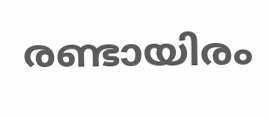രണ്ടായിരം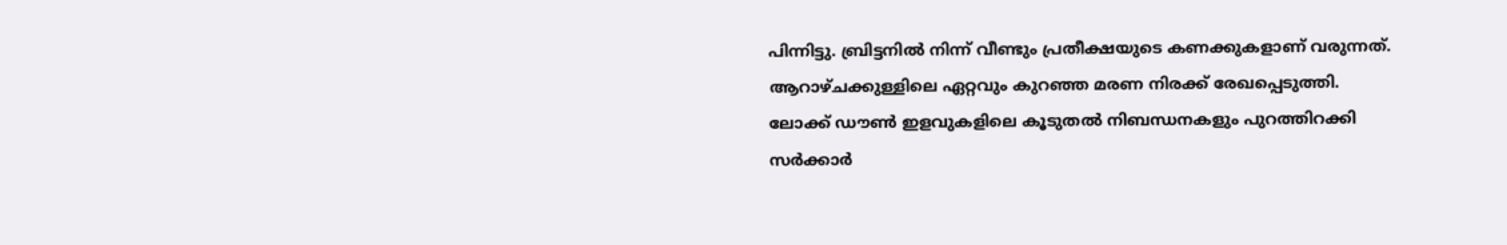പിന്നിട്ടു. ബ്രിട്ടനില്‍ നിന്ന് വീണ്ടും പ്രതീക്ഷയുടെ കണക്കുകളാണ് വരുന്നത്. ആറാഴ്ചക്കുള്ളിലെ ഏറ്റവും കുറഞ്ഞ മരണ നിരക്ക് രേഖപ്പെടുത്തി. ലോക്ക് ഡൗണ്‍ ഇളവുകളിലെ കൂടുതല്‍ നിബന്ധനകളും പുറത്തിറക്കി സര്‍ക്കാര്‍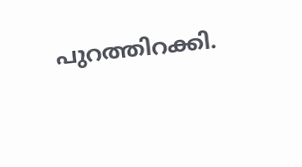പുറത്തിറക്കി.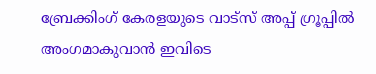ബ്രേക്കിംഗ് കേരളയുടെ വാട്സ് അപ്പ് ഗ്രൂപ്പിൽ അംഗമാകുവാൻ ഇവിടെ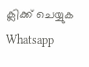ക്ലിക്ക് ചെയ്യുക Whatsapp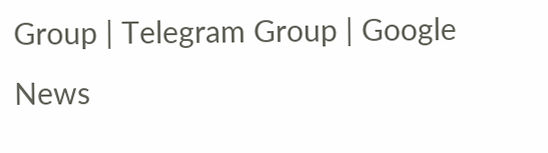Group | Telegram Group | Google News